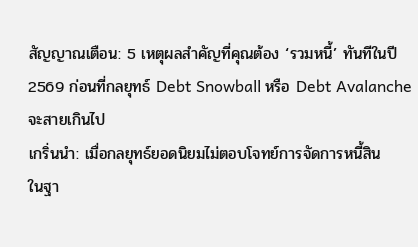สัญญาณเตือน: 5 เหตุผลสำคัญที่คุณต้อง ‘รวมหนี้’ ทันทีในปี 2569 ก่อนที่กลยุทธ์ Debt Snowball หรือ Debt Avalanche จะสายเกินไป
เกริ่นนำ: เมื่อกลยุทธ์ยอดนิยมไม่ตอบโจทย์การจัดการหนี้สิน
ในฐา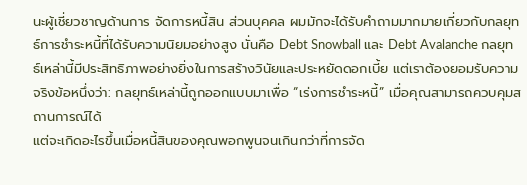นะผู้เชี่ยวชาญด้านการ จัดการหนี้สิน ส่วนบุคคล ผมมักจะได้รับคำถามมากมายเกี่ยวกับกลยุทธ์การชำระหนี้ที่ได้รับความนิยมอย่างสูง นั่นคือ Debt Snowball และ Debt Avalanche กลยุทธ์เหล่านี้มีประสิทธิภาพอย่างยิ่งในการสร้างวินัยและประหยัดดอกเบี้ย แต่เราต้องยอมรับความจริงข้อหนึ่งว่า: กลยุทธ์เหล่านี้ถูกออกแบบมาเพื่อ “เร่งการชำระหนี้” เมื่อคุณสามารถควบคุมสถานการณ์ได้
แต่จะเกิดอะไรขึ้นเมื่อหนี้สินของคุณพอกพูนจนเกินกว่าที่การจัด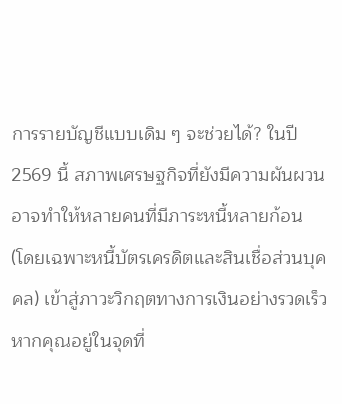การรายบัญชีแบบเดิม ๆ จะช่วยได้? ในปี 2569 นี้ สภาพเศรษฐกิจที่ยังมีความผันผวน อาจทำให้หลายคนที่มีภาระหนี้หลายก้อน (โดยเฉพาะหนี้บัตรเครดิตและสินเชื่อส่วนบุคคล) เข้าสู่ภาวะวิกฤตทางการเงินอย่างรวดเร็ว หากคุณอยู่ในจุดที่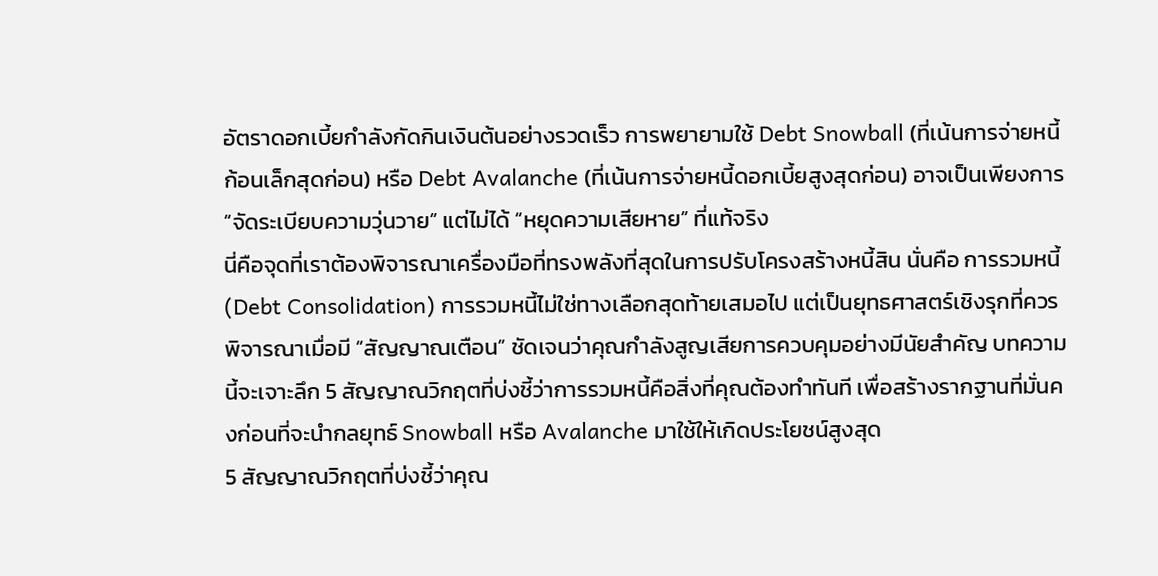อัตราดอกเบี้ยกำลังกัดกินเงินต้นอย่างรวดเร็ว การพยายามใช้ Debt Snowball (ที่เน้นการจ่ายหนี้ก้อนเล็กสุดก่อน) หรือ Debt Avalanche (ที่เน้นการจ่ายหนี้ดอกเบี้ยสูงสุดก่อน) อาจเป็นเพียงการ “จัดระเบียบความวุ่นวาย” แต่ไม่ได้ “หยุดความเสียหาย” ที่แท้จริง
นี่คือจุดที่เราต้องพิจารณาเครื่องมือที่ทรงพลังที่สุดในการปรับโครงสร้างหนี้สิน นั่นคือ การรวมหนี้ (Debt Consolidation) การรวมหนี้ไม่ใช่ทางเลือกสุดท้ายเสมอไป แต่เป็นยุทธศาสตร์เชิงรุกที่ควรพิจารณาเมื่อมี “สัญญาณเตือน” ชัดเจนว่าคุณกำลังสูญเสียการควบคุมอย่างมีนัยสำคัญ บทความนี้จะเจาะลึก 5 สัญญาณวิกฤตที่บ่งชี้ว่าการรวมหนี้คือสิ่งที่คุณต้องทำทันที เพื่อสร้างรากฐานที่มั่นคงก่อนที่จะนำกลยุทธ์ Snowball หรือ Avalanche มาใช้ให้เกิดประโยชน์สูงสุด
5 สัญญาณวิกฤตที่บ่งชี้ว่าคุณ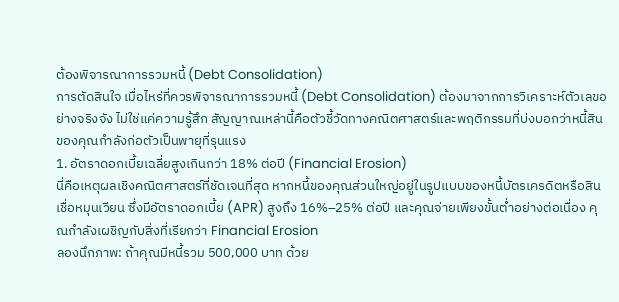ต้องพิจารณาการรวมหนี้ (Debt Consolidation)
การตัดสินใจ เมื่อไหร่ที่ควรพิจารณาการรวมหนี้ (Debt Consolidation) ต้องมาจากการวิเคราะห์ตัวเลขอย่างจริงจัง ไม่ใช่แค่ความรู้สึก สัญญาณเหล่านี้คือตัวชี้วัดทางคณิตศาสตร์และพฤติกรรมที่บ่งบอกว่าหนี้สินของคุณกำลังก่อตัวเป็นพายุที่รุนแรง
1. อัตราดอกเบี้ยเฉลี่ยสูงเกินกว่า 18% ต่อปี (Financial Erosion)
นี่คือเหตุผลเชิงคณิตศาสตร์ที่ชัดเจนที่สุด หากหนี้ของคุณส่วนใหญ่อยู่ในรูปแบบของหนี้บัตรเครดิตหรือสินเชื่อหมุนเวียน ซึ่งมีอัตราดอกเบี้ย (APR) สูงถึง 16%–25% ต่อปี และคุณจ่ายเพียงขั้นต่ำอย่างต่อเนื่อง คุณกำลังเผชิญกับสิ่งที่เรียกว่า Financial Erosion
ลองนึกภาพ: ถ้าคุณมีหนี้รวม 500,000 บาท ด้วย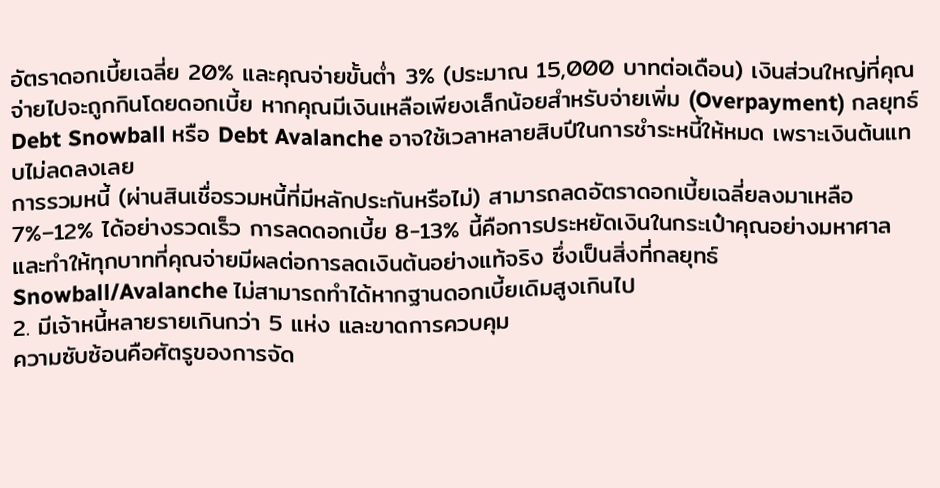อัตราดอกเบี้ยเฉลี่ย 20% และคุณจ่ายขั้นต่ำ 3% (ประมาณ 15,000 บาทต่อเดือน) เงินส่วนใหญ่ที่คุณจ่ายไปจะถูกกินโดยดอกเบี้ย หากคุณมีเงินเหลือเพียงเล็กน้อยสำหรับจ่ายเพิ่ม (Overpayment) กลยุทธ์ Debt Snowball หรือ Debt Avalanche อาจใช้เวลาหลายสิบปีในการชำระหนี้ให้หมด เพราะเงินต้นแทบไม่ลดลงเลย
การรวมหนี้ (ผ่านสินเชื่อรวมหนี้ที่มีหลักประกันหรือไม่) สามารถลดอัตราดอกเบี้ยเฉลี่ยลงมาเหลือ 7%–12% ได้อย่างรวดเร็ว การลดดอกเบี้ย 8-13% นี้คือการประหยัดเงินในกระเป๋าคุณอย่างมหาศาล และทำให้ทุกบาทที่คุณจ่ายมีผลต่อการลดเงินต้นอย่างแท้จริง ซึ่งเป็นสิ่งที่กลยุทธ์ Snowball/Avalanche ไม่สามารถทำได้หากฐานดอกเบี้ยเดิมสูงเกินไป
2. มีเจ้าหนี้หลายรายเกินกว่า 5 แห่ง และขาดการควบคุม
ความซับซ้อนคือศัตรูของการจัด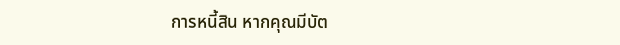การหนี้สิน หากคุณมีบัต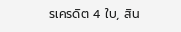รเครดิต 4 ใบ, สิน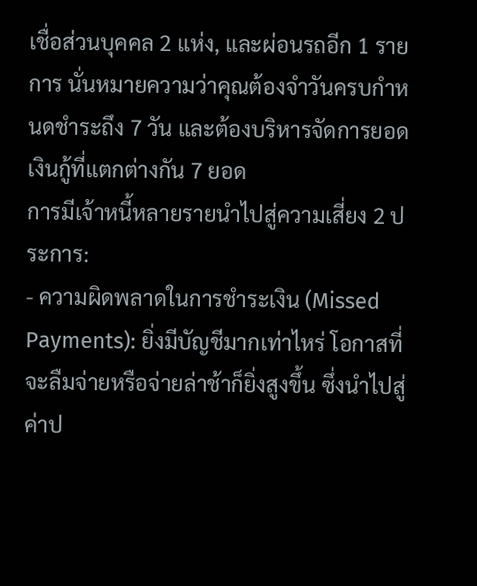เชื่อส่วนบุคคล 2 แห่ง, และผ่อนรถอีก 1 รายการ นั่นหมายความว่าคุณต้องจำวันครบกำหนดชำระถึง 7 วัน และต้องบริหารจัดการยอดเงินกู้ที่แตกต่างกัน 7 ยอด
การมีเจ้าหนี้หลายรายนำไปสู่ความเสี่ยง 2 ประการ:
- ความผิดพลาดในการชำระเงิน (Missed Payments): ยิ่งมีบัญชีมากเท่าไหร่ โอกาสที่จะลืมจ่ายหรือจ่ายล่าช้าก็ยิ่งสูงขึ้น ซึ่งนำไปสู่ค่าป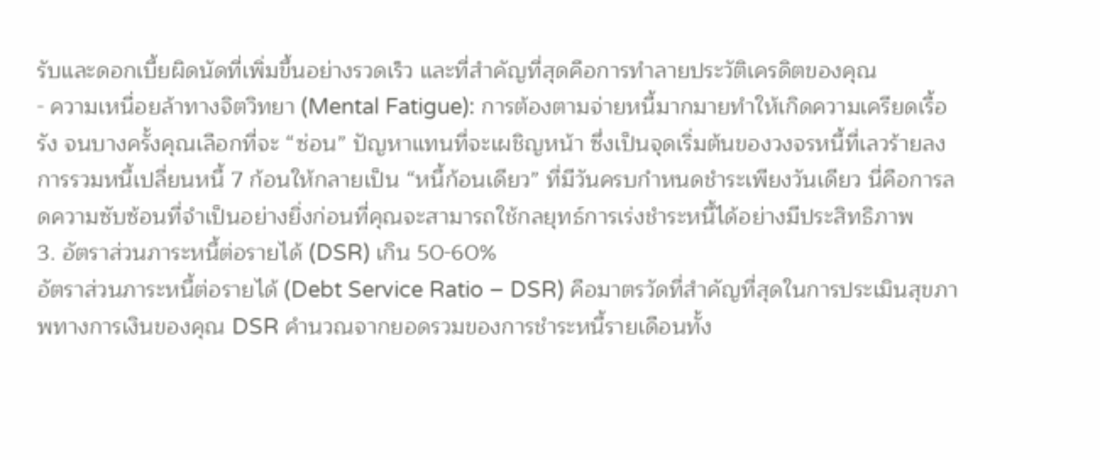รับและดอกเบี้ยผิดนัดที่เพิ่มขึ้นอย่างรวดเร็ว และที่สำคัญที่สุดคือการทำลายประวัติเครดิตของคุณ
- ความเหนื่อยล้าทางจิตวิทยา (Mental Fatigue): การต้องตามจ่ายหนี้มากมายทำให้เกิดความเครียดเรื้อรัง จนบางครั้งคุณเลือกที่จะ “ซ่อน” ปัญหาแทนที่จะเผชิญหน้า ซึ่งเป็นจุดเริ่มต้นของวงจรหนี้ที่เลวร้ายลง
การรวมหนี้เปลี่ยนหนี้ 7 ก้อนให้กลายเป็น “หนี้ก้อนเดียว” ที่มีวันครบกำหนดชำระเพียงวันเดียว นี่คือการลดความซับซ้อนที่จำเป็นอย่างยิ่งก่อนที่คุณจะสามารถใช้กลยุทธ์การเร่งชำระหนี้ได้อย่างมีประสิทธิภาพ
3. อัตราส่วนภาระหนี้ต่อรายได้ (DSR) เกิน 50-60%
อัตราส่วนภาระหนี้ต่อรายได้ (Debt Service Ratio – DSR) คือมาตรวัดที่สำคัญที่สุดในการประเมินสุขภาพทางการเงินของคุณ DSR คำนวณจากยอดรวมของการชำระหนี้รายเดือนทั้ง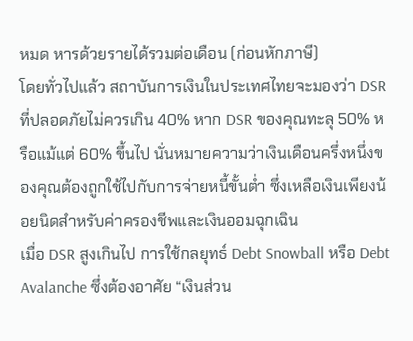หมด หารด้วยรายได้รวมต่อเดือน (ก่อนหักภาษี)
โดยทั่วไปแล้ว สถาบันการเงินในประเทศไทยจะมองว่า DSR ที่ปลอดภัยไม่ควรเกิน 40% หาก DSR ของคุณทะลุ 50% หรือแม้แต่ 60% ขึ้นไป นั่นหมายความว่าเงินเดือนครึ่งหนึ่งของคุณต้องถูกใช้ไปกับการจ่ายหนี้ขั้นต่ำ ซึ่งเหลือเงินเพียงน้อยนิดสำหรับค่าครองชีพและเงินออมฉุกเฉิน
เมื่อ DSR สูงเกินไป การใช้กลยุทธ์ Debt Snowball หรือ Debt Avalanche ซึ่งต้องอาศัย “เงินส่วน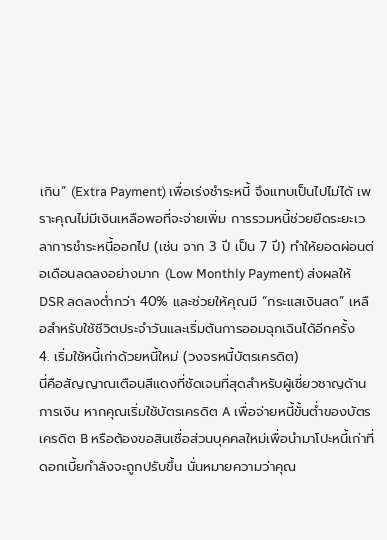เกิน” (Extra Payment) เพื่อเร่งชำระหนี้ จึงแทบเป็นไปไม่ได้ เพราะคุณไม่มีเงินเหลือพอที่จะจ่ายเพิ่ม การรวมหนี้ช่วยยืดระยะเวลาการชำระหนี้ออกไป (เช่น จาก 3 ปี เป็น 7 ปี) ทำให้ยอดผ่อนต่อเดือนลดลงอย่างมาก (Low Monthly Payment) ส่งผลให้ DSR ลดลงต่ำกว่า 40% และช่วยให้คุณมี “กระแสเงินสด” เหลือสำหรับใช้ชีวิตประจำวันและเริ่มต้นการออมฉุกเฉินได้อีกครั้ง
4. เริ่มใช้หนี้เก่าด้วยหนี้ใหม่ (วงจรหนี้บัตรเครดิต)
นี่คือสัญญาณเตือนสีแดงที่ชัดเจนที่สุดสำหรับผู้เชี่ยวชาญด้านการเงิน หากคุณเริ่มใช้บัตรเครดิต A เพื่อจ่ายหนี้ขั้นต่ำของบัตรเครดิต B หรือต้องขอสินเชื่อส่วนบุคคลใหม่เพื่อนำมาโปะหนี้เก่าที่ดอกเบี้ยกำลังจะถูกปรับขึ้น นั่นหมายความว่าคุณ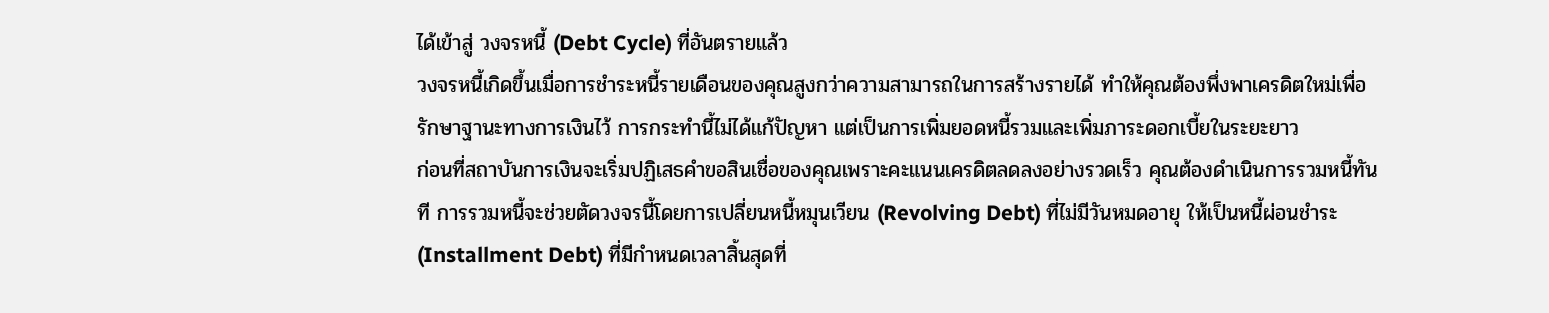ได้เข้าสู่ วงจรหนี้ (Debt Cycle) ที่อันตรายแล้ว
วงจรหนี้เกิดขึ้นเมื่อการชำระหนี้รายเดือนของคุณสูงกว่าความสามารถในการสร้างรายได้ ทำให้คุณต้องพึ่งพาเครดิตใหม่เพื่อรักษาฐานะทางการเงินไว้ การกระทำนี้ไม่ได้แก้ปัญหา แต่เป็นการเพิ่มยอดหนี้รวมและเพิ่มภาระดอกเบี้ยในระยะยาว
ก่อนที่สถาบันการเงินจะเริ่มปฏิเสธคำขอสินเชื่อของคุณเพราะคะแนนเครดิตลดลงอย่างรวดเร็ว คุณต้องดำเนินการรวมหนี้ทันที การรวมหนี้จะช่วยตัดวงจรนี้โดยการเปลี่ยนหนี้หมุนเวียน (Revolving Debt) ที่ไม่มีวันหมดอายุ ให้เป็นหนี้ผ่อนชำระ (Installment Debt) ที่มีกำหนดเวลาสิ้นสุดที่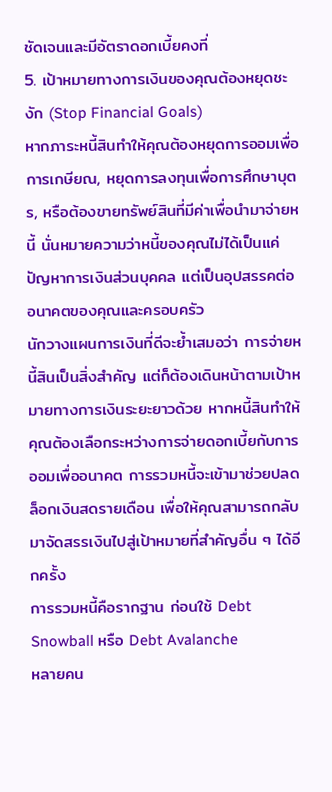ชัดเจนและมีอัตราดอกเบี้ยคงที่
5. เป้าหมายทางการเงินของคุณต้องหยุดชะงัก (Stop Financial Goals)
หากภาระหนี้สินทำให้คุณต้องหยุดการออมเพื่อการเกษียณ, หยุดการลงทุนเพื่อการศึกษาบุตร, หรือต้องขายทรัพย์สินที่มีค่าเพื่อนำมาจ่ายหนี้ นั่นหมายความว่าหนี้ของคุณไม่ได้เป็นแค่ปัญหาการเงินส่วนบุคคล แต่เป็นอุปสรรคต่ออนาคตของคุณและครอบครัว
นักวางแผนการเงินที่ดีจะย้ำเสมอว่า การจ่ายหนี้สินเป็นสิ่งสำคัญ แต่ก็ต้องเดินหน้าตามเป้าหมายทางการเงินระยะยาวด้วย หากหนี้สินทำให้คุณต้องเลือกระหว่างการจ่ายดอกเบี้ยกับการออมเพื่ออนาคต การรวมหนี้จะเข้ามาช่วยปลดล็อกเงินสดรายเดือน เพื่อให้คุณสามารถกลับมาจัดสรรเงินไปสู่เป้าหมายที่สำคัญอื่น ๆ ได้อีกครั้ง
การรวมหนี้คือรากฐาน ก่อนใช้ Debt Snowball หรือ Debt Avalanche
หลายคน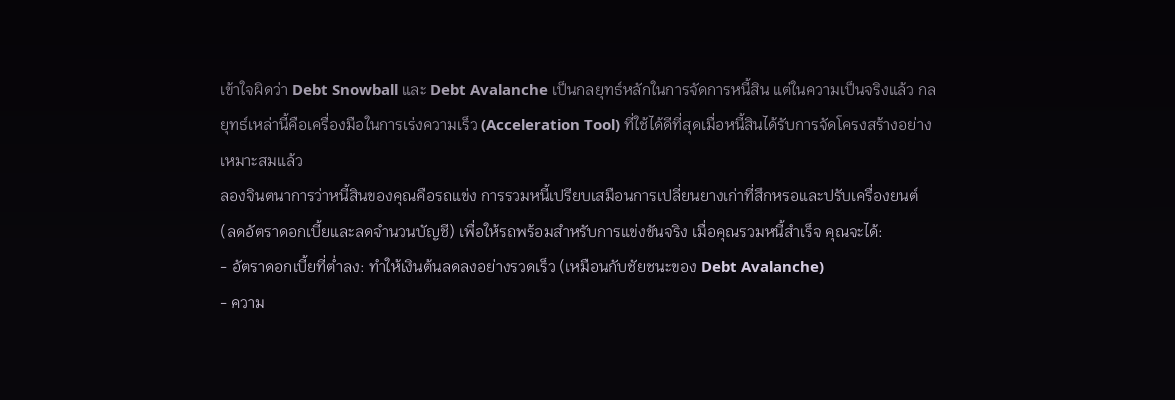เข้าใจผิดว่า Debt Snowball และ Debt Avalanche เป็นกลยุทธ์หลักในการจัดการหนี้สิน แต่ในความเป็นจริงแล้ว กลยุทธ์เหล่านี้คือเครื่องมือในการเร่งความเร็ว (Acceleration Tool) ที่ใช้ได้ดีที่สุดเมื่อหนี้สินได้รับการจัดโครงสร้างอย่างเหมาะสมแล้ว
ลองจินตนาการว่าหนี้สินของคุณคือรถแข่ง การรวมหนี้เปรียบเสมือนการเปลี่ยนยางเก่าที่สึกหรอและปรับเครื่องยนต์ (ลดอัตราดอกเบี้ยและลดจำนวนบัญชี) เพื่อให้รถพร้อมสำหรับการแข่งขันจริง เมื่อคุณรวมหนี้สำเร็จ คุณจะได้:
- อัตราดอกเบี้ยที่ต่ำลง: ทำให้เงินต้นลดลงอย่างรวดเร็ว (เหมือนกับชัยชนะของ Debt Avalanche)
- ความ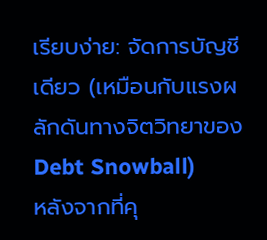เรียบง่าย: จัดการบัญชีเดียว (เหมือนกับแรงผลักดันทางจิตวิทยาของ Debt Snowball)
หลังจากที่คุ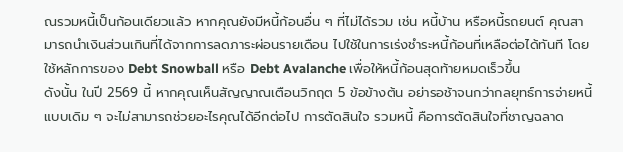ณรวมหนี้เป็นก้อนเดียวแล้ว หากคุณยังมีหนี้ก้อนอื่น ๆ ที่ไม่ได้รวม เช่น หนี้บ้าน หรือหนี้รถยนต์ คุณสามารถนำเงินส่วนเกินที่ได้จากการลดภาระผ่อนรายเดือน ไปใช้ในการเร่งชำระหนี้ก้อนที่เหลือต่อได้ทันที โดยใช้หลักการของ Debt Snowball หรือ Debt Avalanche เพื่อให้หนี้ก้อนสุดท้ายหมดเร็วขึ้น
ดังนั้น ในปี 2569 นี้ หากคุณเห็นสัญญาณเตือนวิกฤต 5 ข้อข้างต้น อย่ารอช้าจนกว่ากลยุทธ์การจ่ายหนี้แบบเดิม ๆ จะไม่สามารถช่วยอะไรคุณได้อีกต่อไป การตัดสินใจ รวมหนี้ คือการตัดสินใจที่ชาญฉลาด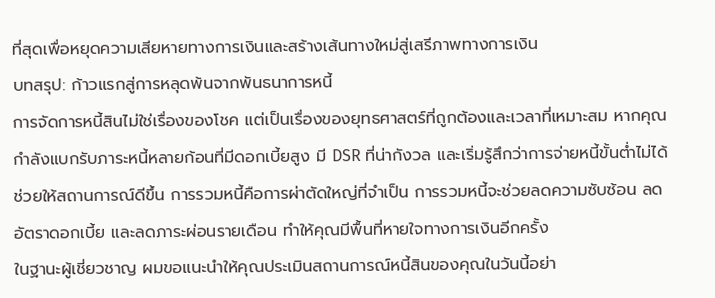ที่สุดเพื่อหยุดความเสียหายทางการเงินและสร้างเส้นทางใหม่สู่เสรีภาพทางการเงิน
บทสรุป: ก้าวแรกสู่การหลุดพ้นจากพันธนาการหนี้
การจัดการหนี้สินไม่ใช่เรื่องของโชค แต่เป็นเรื่องของยุทธศาสตร์ที่ถูกต้องและเวลาที่เหมาะสม หากคุณกำลังแบกรับภาระหนี้หลายก้อนที่มีดอกเบี้ยสูง มี DSR ที่น่ากังวล และเริ่มรู้สึกว่าการจ่ายหนี้ขั้นต่ำไม่ได้ช่วยให้สถานการณ์ดีขึ้น การรวมหนี้คือการผ่าตัดใหญ่ที่จำเป็น การรวมหนี้จะช่วยลดความซับซ้อน ลดอัตราดอกเบี้ย และลดภาระผ่อนรายเดือน ทำให้คุณมีพื้นที่หายใจทางการเงินอีกครั้ง
ในฐานะผู้เชี่ยวชาญ ผมขอแนะนำให้คุณประเมินสถานการณ์หนี้สินของคุณในวันนี้อย่า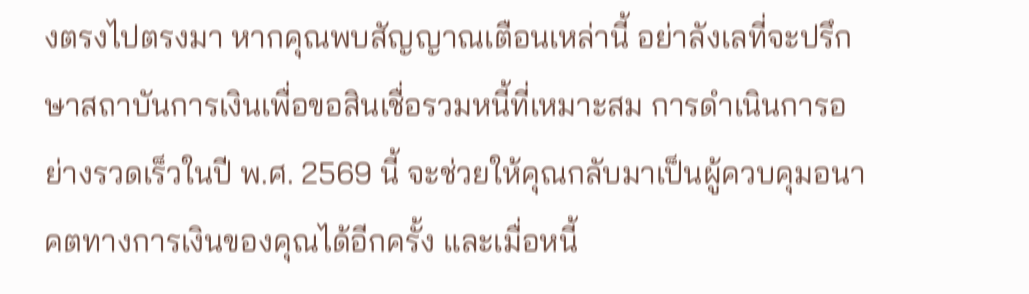งตรงไปตรงมา หากคุณพบสัญญาณเตือนเหล่านี้ อย่าลังเลที่จะปรึกษาสถาบันการเงินเพื่อขอสินเชื่อรวมหนี้ที่เหมาะสม การดำเนินการอย่างรวดเร็วในปี พ.ศ. 2569 นี้ จะช่วยให้คุณกลับมาเป็นผู้ควบคุมอนาคตทางการเงินของคุณได้อีกครั้ง และเมื่อหนี้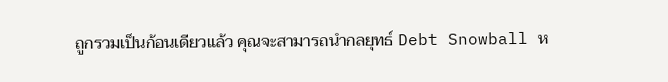ถูกรวมเป็นก้อนเดียวแล้ว คุณจะสามารถนำกลยุทธ์ Debt Snowball ห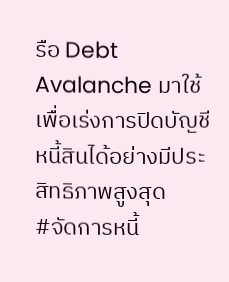รือ Debt Avalanche มาใช้เพื่อเร่งการปิดบัญชีหนี้สินได้อย่างมีประสิทธิภาพสูงสุด
#จัดการหนี้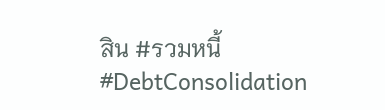สิน #รวมหนี้ #DebtConsolidation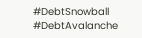#DebtSnowball #DebtAvalanche